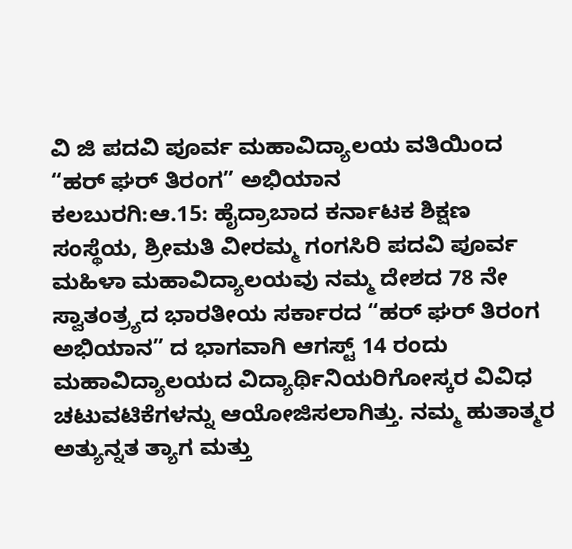ವಿ ಜಿ ಪದವಿ ಪೂರ್ವ ಮಹಾವಿದ್ಯಾಲಯ ವತಿಯಿಂದ “ಹರ್ ಘರ್ ತಿರಂಗ” ಅಭಿಯಾನ
ಕಲಬುರಗಿ:ಆ.15: ಹೈದ್ರಾಬಾದ ಕರ್ನಾಟಕ ಶಿಕ್ಷಣ ಸಂಸ್ಥೆಯ, ಶ್ರೀಮತಿ ವೀರಮ್ಮ ಗಂಗಸಿರಿ ಪದವಿ ಪೂರ್ವ ಮಹಿಳಾ ಮಹಾವಿದ್ಯಾಲಯವು ನಮ್ಮ ದೇಶದ 78 ನೇ ಸ್ವಾತಂತ್ರ್ಯದ ಭಾರತೀಯ ಸರ್ಕಾರದ “ಹರ್ ಘರ್ ತಿರಂಗ ಅಭಿಯಾನ” ದ ಭಾಗವಾಗಿ ಆಗಸ್ಟ್ 14 ರಂದು ಮಹಾವಿದ್ಯಾಲಯದ ವಿದ್ಯಾರ್ಥಿನಿಯರಿಗೋಸ್ಕರ ವಿವಿಧ ಚಟುವಟಿಕೆಗಳನ್ನು ಆಯೋಜಿಸಲಾಗಿತ್ತು. ನಮ್ಮ ಹುತಾತ್ಮರ ಅತ್ಯುನ್ನತ ತ್ಯಾಗ ಮತ್ತು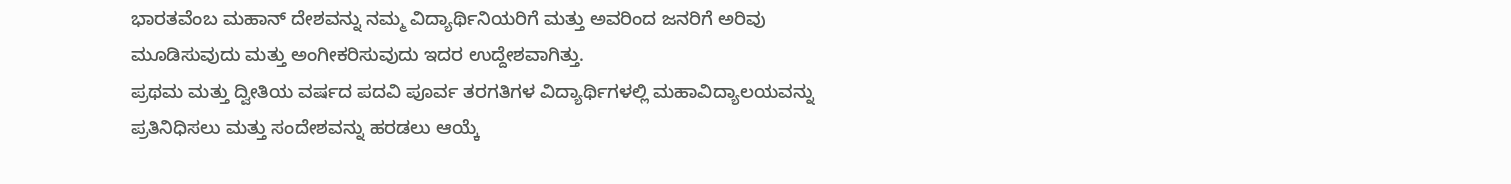ಭಾರತವೆಂಬ ಮಹಾನ್ ದೇಶವನ್ನು ನಮ್ಮ ವಿದ್ಯಾರ್ಥಿನಿಯರಿಗೆ ಮತ್ತು ಅವರಿಂದ ಜನರಿಗೆ ಅರಿವು ಮೂಡಿಸುವುದು ಮತ್ತು ಅಂಗೀಕರಿಸುವುದು ಇದರ ಉದ್ದೇಶವಾಗಿತ್ತು.
ಪ್ರಥಮ ಮತ್ತು ದ್ವೀತಿಯ ವರ್ಷದ ಪದವಿ ಪೂರ್ವ ತರಗತಿಗಳ ವಿದ್ಯಾರ್ಥಿಗಳಲ್ಲಿ ಮಹಾವಿದ್ಯಾಲಯವನ್ನು ಪ್ರತಿನಿಧಿಸಲು ಮತ್ತು ಸಂದೇಶವನ್ನು ಹರಡಲು ಆಯ್ಕೆ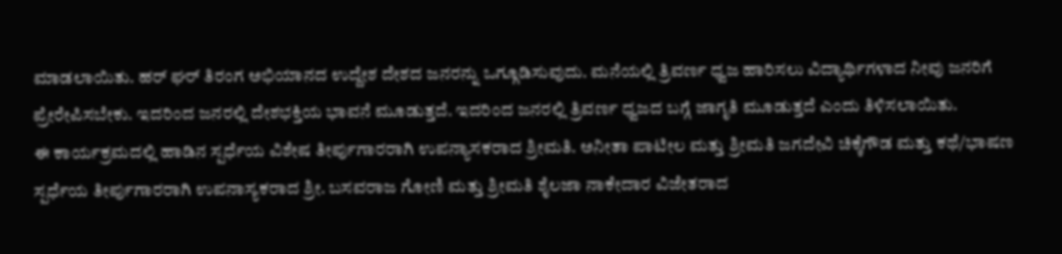ಮಾಡಲಾಯಿತು. ಹರ್ ಘರ್ ತಿರಂಗ ಅಭಿಯಾನದ ಉದ್ದೇಶ ದೇಶದ ಜನರನ್ನು ಒಗ್ಗೂಡಿಸುವುದು. ಮನೆಯಲ್ಲಿ ತ್ರಿವರ್ಣ ಧ್ವಜ ಹಾರಿಸಲು ವಿದ್ಯಾರ್ಥಿಗಳಾದ ನೀವು ಜನರಿಗೆ ಪ್ರೇರೇಪಿಸಬೇಕು. ಇದರಿಂದ ಜನರಲ್ಲಿ ದೇಶಭಕ್ತಿಯ ಭಾವನೆ ಮೂಡುತ್ತದೆ. ಇದರಿಂದ ಜನರಲ್ಲಿ ತ್ರಿವರ್ಣ ಧ್ವಜದ ಬಗ್ಗೆ ಜಾಗೃತಿ ಮೂಡುತ್ತದೆ ಎಂದು ತಿಳಿಸಲಾಯಿತು.
ಈ ಕಾರ್ಯಕ್ರಮದಲ್ಲಿ ಹಾಡಿನ ಸ್ಪರ್ಧೆಯ ವಿಶೇಷ ತೀರ್ಪುಗಾರರಾಗಿ ಉಪನ್ಯಾಸಕರಾದ ಶ್ರೀಮತಿ. ಅನೀತಾ ಪಾಟೀಲ ಮತ್ತು ಶ್ರೀಮತಿ ಜಗದೇವಿ ಚಿಕ್ಕೆಗೌಡ ಮತ್ತು ಕಥೆ/ಭಾಷಣ ಸ್ಪರ್ಧೆಯ ತೀರ್ಪುಗಾರರಾಗಿ ಉಪನಾಸ್ಯಕರಾದ ಶ್ರೀ. ಬಸವರಾಜ ಗೋಣಿ ಮತ್ತು ಶ್ರೀಮತಿ ಶೈಲಜಾ ನಾಕೇದಾರ ವಿಜೇತರಾದ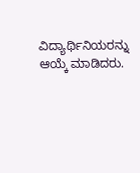ವಿದ್ಯಾರ್ಥಿನಿಯರನ್ನು ಆಯ್ಕೆ ಮಾಡಿದರು.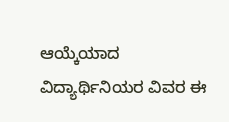ಆಯ್ಕೆಯಾದ ವಿದ್ಯಾರ್ಥಿನಿಯರ ವಿವರ ಈ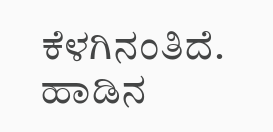ಕೆಳಗಿನಂತಿದೆ.
ಹಾಡಿನ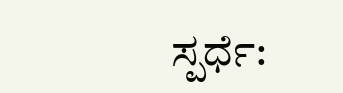ಸ್ಪರ್ಧೆ: